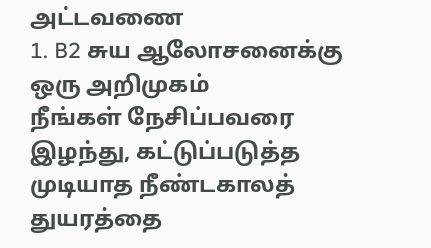அட்டவணை
1. B2 சுய ஆலோசனைக்கு ஒரு அறிமுகம்
நீங்கள் நேசிப்பவரை இழந்து, கட்டுப்படுத்த முடியாத நீண்டகாலத் துயரத்தை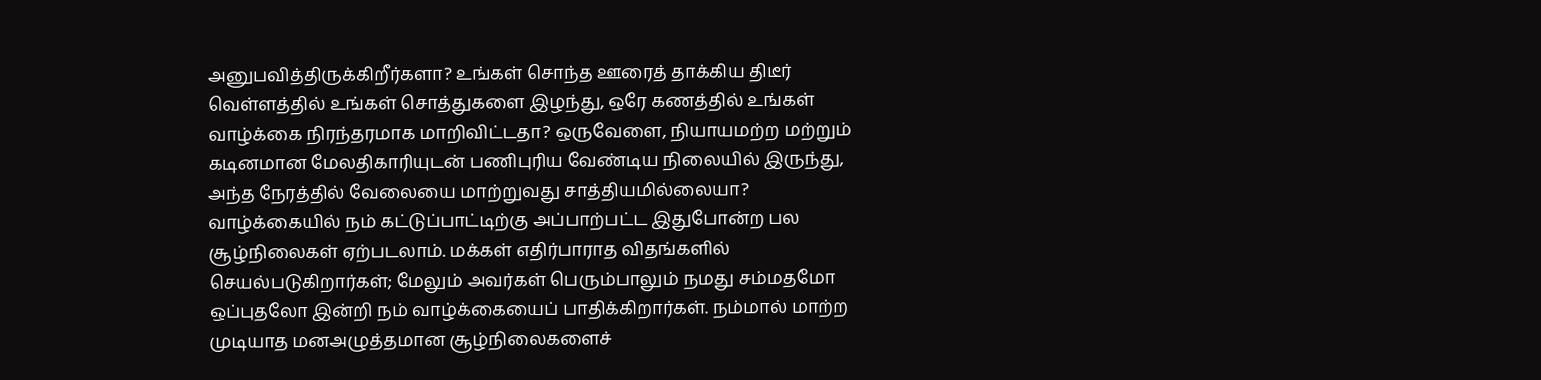அனுபவித்திருக்கிறீர்களா? உங்கள் சொந்த ஊரைத் தாக்கிய திடீர் வெள்ளத்தில் உங்கள் சொத்துகளை இழந்து, ஒரே கணத்தில் உங்கள் வாழ்க்கை நிரந்தரமாக மாறிவிட்டதா? ஒருவேளை, நியாயமற்ற மற்றும் கடினமான மேலதிகாரியுடன் பணிபுரிய வேண்டிய நிலையில் இருந்து, அந்த நேரத்தில் வேலையை மாற்றுவது சாத்தியமில்லையா? வாழ்க்கையில் நம் கட்டுப்பாட்டிற்கு அப்பாற்பட்ட இதுபோன்ற பல சூழ்நிலைகள் ஏற்படலாம். மக்கள் எதிர்பாராத விதங்களில் செயல்படுகிறார்கள்; மேலும் அவர்கள் பெரும்பாலும் நமது சம்மதமோ ஒப்புதலோ இன்றி நம் வாழ்க்கையைப் பாதிக்கிறார்கள். நம்மால் மாற்ற முடியாத மனஅழுத்தமான சூழ்நிலைகளைச்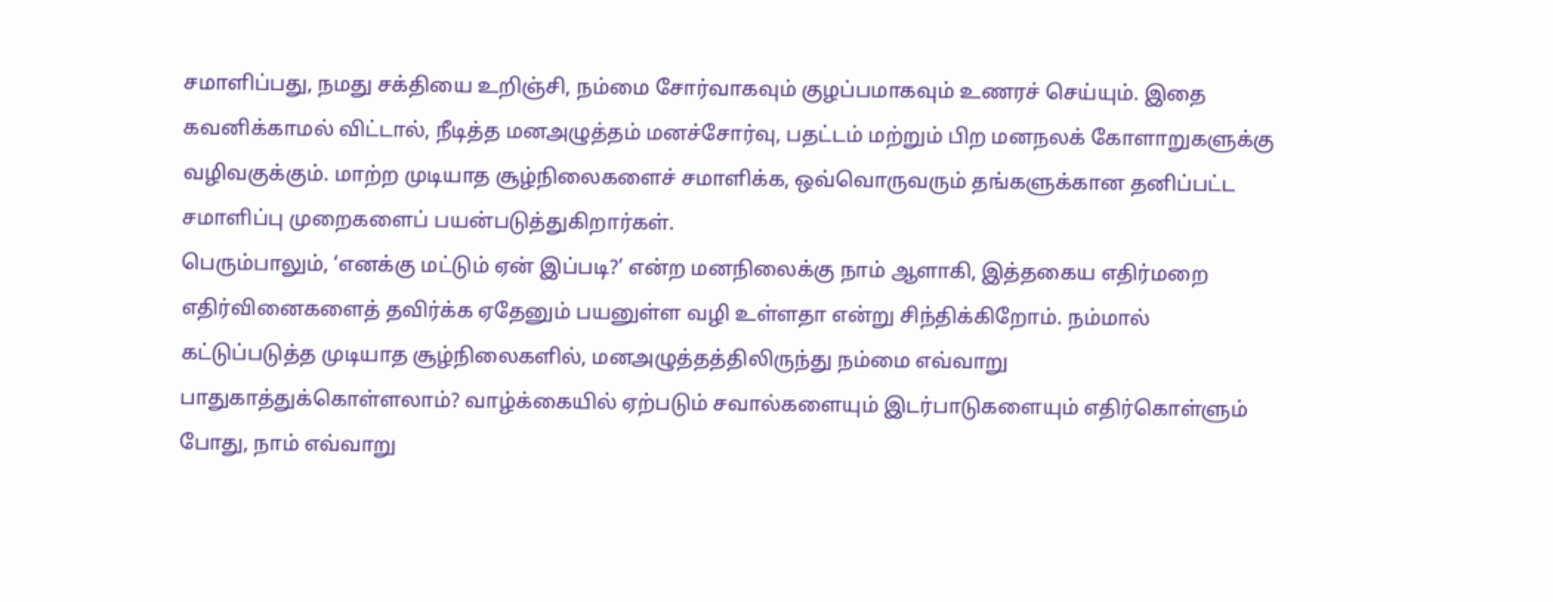சமாளிப்பது, நமது சக்தியை உறிஞ்சி, நம்மை சோர்வாகவும் குழப்பமாகவும் உணரச் செய்யும். இதை கவனிக்காமல் விட்டால், நீடித்த மனஅழுத்தம் மனச்சோர்வு, பதட்டம் மற்றும் பிற மனநலக் கோளாறுகளுக்கு வழிவகுக்கும். மாற்ற முடியாத சூழ்நிலைகளைச் சமாளிக்க, ஒவ்வொருவரும் தங்களுக்கான தனிப்பட்ட சமாளிப்பு முறைகளைப் பயன்படுத்துகிறார்கள்.
பெரும்பாலும், ‘எனக்கு மட்டும் ஏன் இப்படி?’ என்ற மனநிலைக்கு நாம் ஆளாகி, இத்தகைய எதிர்மறை எதிர்வினைகளைத் தவிர்க்க ஏதேனும் பயனுள்ள வழி உள்ளதா என்று சிந்திக்கிறோம். நம்மால் கட்டுப்படுத்த முடியாத சூழ்நிலைகளில், மனஅழுத்தத்திலிருந்து நம்மை எவ்வாறு பாதுகாத்துக்கொள்ளலாம்? வாழ்க்கையில் ஏற்படும் சவால்களையும் இடர்பாடுகளையும் எதிர்கொள்ளும் போது, நாம் எவ்வாறு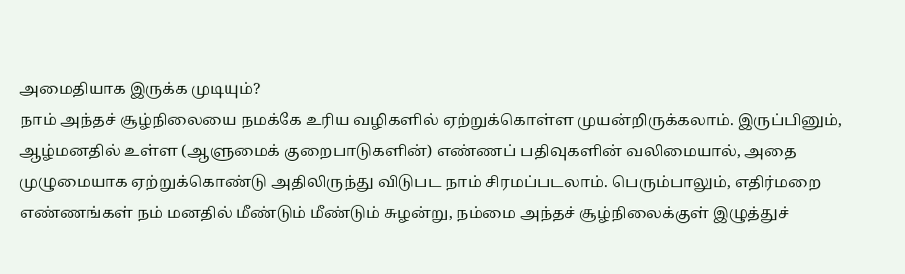அமைதியாக இருக்க முடியும்?
நாம் அந்தச் சூழ்நிலையை நமக்கே உரிய வழிகளில் ஏற்றுக்கொள்ள முயன்றிருக்கலாம். இருப்பினும், ஆழ்மனதில் உள்ள (ஆளுமைக் குறைபாடுகளின்) எண்ணப் பதிவுகளின் வலிமையால், அதை முழுமையாக ஏற்றுக்கொண்டு அதிலிருந்து விடுபட நாம் சிரமப்படலாம். பெரும்பாலும், எதிர்மறை எண்ணங்கள் நம் மனதில் மீண்டும் மீண்டும் சுழன்று, நம்மை அந்தச் சூழ்நிலைக்குள் இழுத்துச்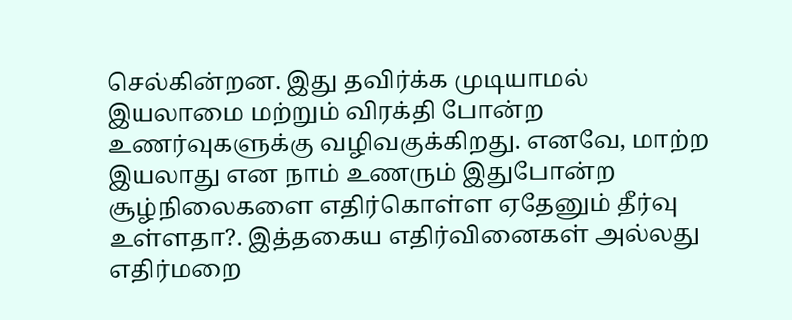செல்கின்றன. இது தவிர்க்க முடியாமல் இயலாமை மற்றும் விரக்தி போன்ற உணர்வுகளுக்கு வழிவகுக்கிறது. எனவே, மாற்ற இயலாது என நாம் உணரும் இதுபோன்ற சூழ்நிலைகளை எதிர்கொள்ள ஏதேனும் தீர்வு உள்ளதா?. இத்தகைய எதிர்வினைகள் அல்லது எதிர்மறை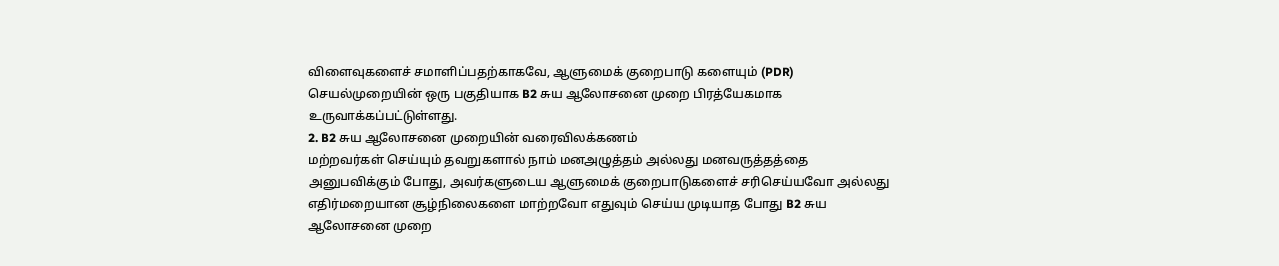விளைவுகளைச் சமாளிப்பதற்காகவே, ஆளுமைக் குறைபாடு களையும் (PDR) செயல்முறையின் ஒரு பகுதியாக B2 சுய ஆலோசனை முறை பிரத்யேகமாக உருவாக்கப்பட்டுள்ளது.
2. B2 சுய ஆலோசனை முறையின் வரைவிலக்கணம்
மற்றவர்கள் செய்யும் தவறுகளால் நாம் மனஅழுத்தம் அல்லது மனவருத்தத்தை அனுபவிக்கும் போது, அவர்களுடைய ஆளுமைக் குறைபாடுகளைச் சரிசெய்யவோ அல்லது எதிர்மறையான சூழ்நிலைகளை மாற்றவோ எதுவும் செய்ய முடியாத போது B2 சுய ஆலோசனை முறை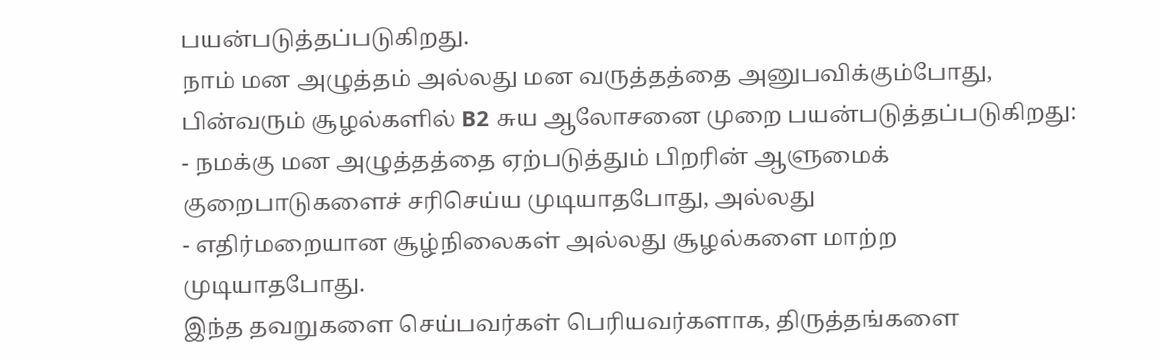பயன்படுத்தப்படுகிறது.
நாம் மன அழுத்தம் அல்லது மன வருத்தத்தை அனுபவிக்கும்போது, பின்வரும் சூழல்களில் B2 சுய ஆலோசனை முறை பயன்படுத்தப்படுகிறது:
- நமக்கு மன அழுத்தத்தை ஏற்படுத்தும் பிறரின் ஆளுமைக் குறைபாடுகளைச் சரிசெய்ய முடியாதபோது, அல்லது
- எதிர்மறையான சூழ்நிலைகள் அல்லது சூழல்களை மாற்ற முடியாதபோது.
இந்த தவறுகளை செய்பவர்கள் பெரியவர்களாக, திருத்தங்களை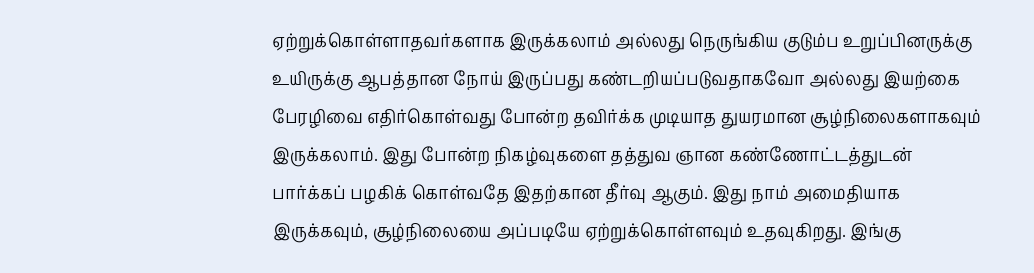ஏற்றுக்கொள்ளாதவர்களாக இருக்கலாம் அல்லது நெருங்கிய குடும்ப உறுப்பினருக்கு உயிருக்கு ஆபத்தான நோய் இருப்பது கண்டறியப்படுவதாகவோ அல்லது இயற்கை பேரழிவை எதிர்கொள்வது போன்ற தவிர்க்க முடியாத துயரமான சூழ்நிலைகளாகவும் இருக்கலாம். இது போன்ற நிகழ்வுகளை தத்துவ ஞான கண்ணோட்டத்துடன் பார்க்கப் பழகிக் கொள்வதே இதற்கான தீர்வு ஆகும். இது நாம் அமைதியாக இருக்கவும், சூழ்நிலையை அப்படியே ஏற்றுக்கொள்ளவும் உதவுகிறது. இங்கு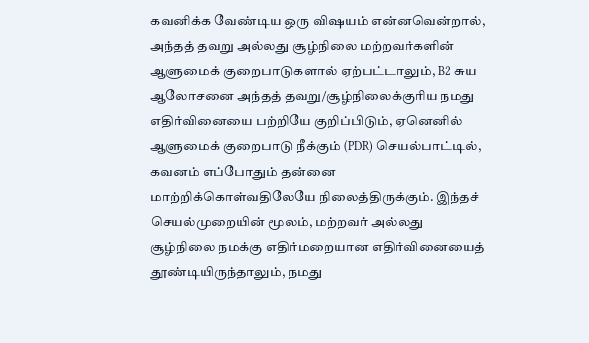கவனிக்க வேண்டிய ஒரு விஷயம் என்னவென்றால், அந்தத் தவறு அல்லது சூழ்நிலை மற்றவர்களின் ஆளுமைக் குறைபாடுகளால் ஏற்பட்டாலும், B2 சுய ஆலோசனை அந்தத் தவறு/சூழ்நிலைக்குரிய நமது எதிர்வினையை பற்றியே குறிப்பிடும், ஏனெனில் ஆளுமைக் குறைபாடு நீக்கும் (PDR) செயல்பாட்டில், கவனம் எப்போதும் தன்னை மாற்றிக்கொள்வதிலேயே நிலைத்திருக்கும். இந்தச் செயல்முறையின் மூலம், மற்றவர் அல்லது சூழ்நிலை நமக்கு எதிர்மறையான எதிர்வினையைத் தூண்டியிருந்தாலும், நமது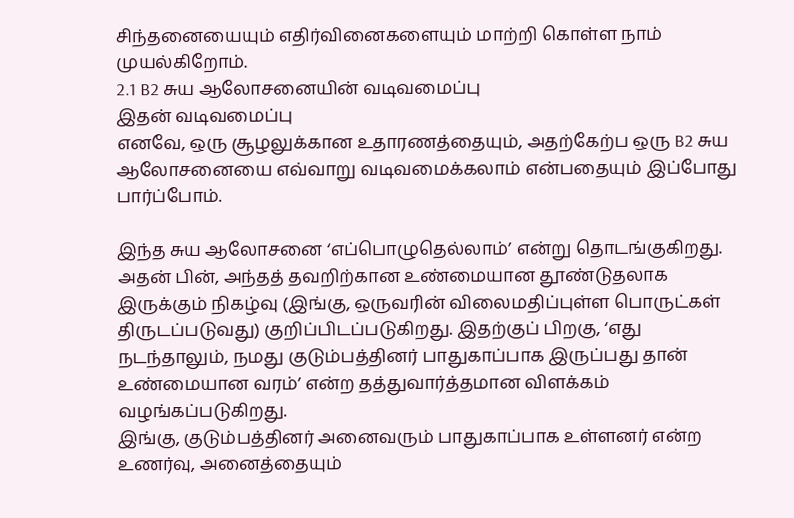சிந்தனையையும் எதிர்வினைகளையும் மாற்றி கொள்ள நாம் முயல்கிறோம்.
2.1 B2 சுய ஆலோசனையின் வடிவமைப்பு
இதன் வடிவமைப்பு
எனவே, ஒரு சூழலுக்கான உதாரணத்தையும், அதற்கேற்ப ஒரு B2 சுய ஆலோசனையை எவ்வாறு வடிவமைக்கலாம் என்பதையும் இப்போது பார்ப்போம்.

இந்த சுய ஆலோசனை ‘எப்பொழுதெல்லாம்’ என்று தொடங்குகிறது. அதன் பின், அந்தத் தவறிற்கான உண்மையான தூண்டுதலாக இருக்கும் நிகழ்வு (இங்கு, ஒருவரின் விலைமதிப்புள்ள பொருட்கள் திருடப்படுவது) குறிப்பிடப்படுகிறது. இதற்குப் பிறகு, ‘எது நடந்தாலும், நமது குடும்பத்தினர் பாதுகாப்பாக இருப்பது தான் உண்மையான வரம்’ என்ற தத்துவார்த்தமான விளக்கம் வழங்கப்படுகிறது.
இங்கு, குடும்பத்தினர் அனைவரும் பாதுகாப்பாக உள்ளனர் என்ற உணர்வு, அனைத்தையும்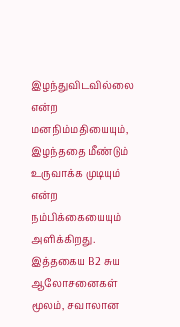இழந்துவிடவில்லை என்ற மனநிம்மதியையும், இழந்ததை மீண்டும் உருவாக்க முடியும் என்ற நம்பிக்கையையும் அளிக்கிறது. இத்தகைய B2 சுய ஆலோசனைகள் மூலம், சவாலான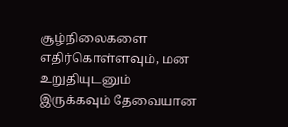சூழ்நிலைகளை எதிர்கொள்ளவும், மன உறுதியுடனும் இருக்கவும் தேவையான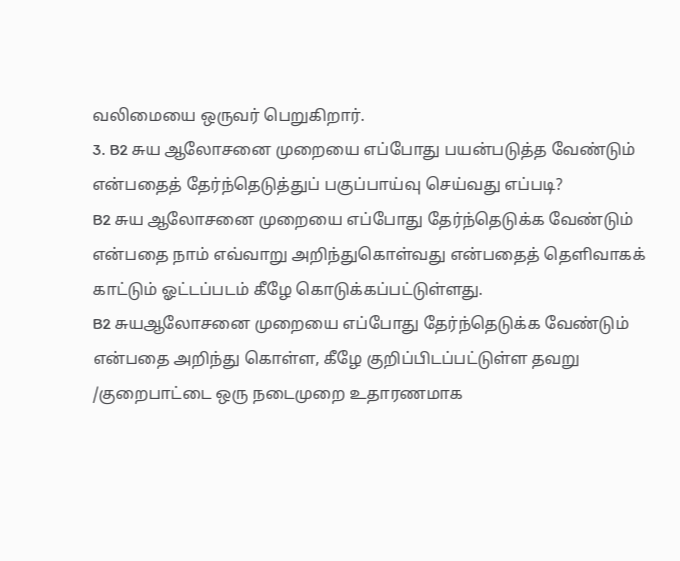வலிமையை ஒருவர் பெறுகிறார்.
3. B2 சுய ஆலோசனை முறையை எப்போது பயன்படுத்த வேண்டும் என்பதைத் தேர்ந்தெடுத்துப் பகுப்பாய்வு செய்வது எப்படி?
B2 சுய ஆலோசனை முறையை எப்போது தேர்ந்தெடுக்க வேண்டும் என்பதை நாம் எவ்வாறு அறிந்துகொள்வது என்பதைத் தெளிவாகக் காட்டும் ஓட்டப்படம் கீழே கொடுக்கப்பட்டுள்ளது.
B2 சுயஆலோசனை முறையை எப்போது தேர்ந்தெடுக்க வேண்டும் என்பதை அறிந்து கொள்ள, கீழே குறிப்பிடப்பட்டுள்ள தவறு /குறைபாட்டை ஒரு நடைமுறை உதாரணமாக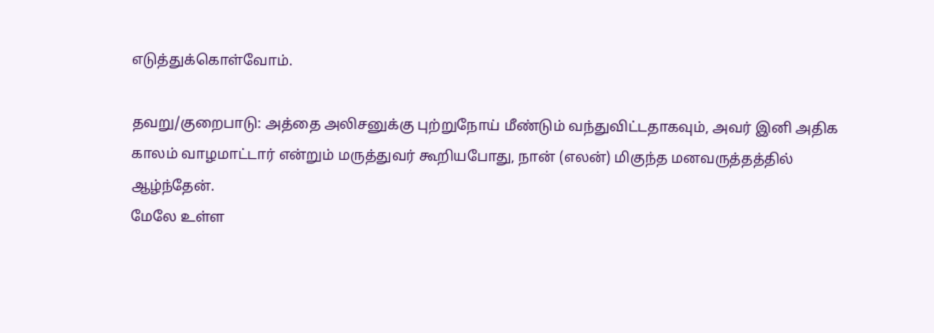எடுத்துக்கொள்வோம்.

தவறு/குறைபாடு: அத்தை அலிசனுக்கு புற்றுநோய் மீண்டும் வந்துவிட்டதாகவும், அவர் இனி அதிக காலம் வாழமாட்டார் என்றும் மருத்துவர் கூறியபோது, நான் (எலன்) மிகுந்த மனவருத்தத்தில் ஆழ்ந்தேன்.
மேலே உள்ள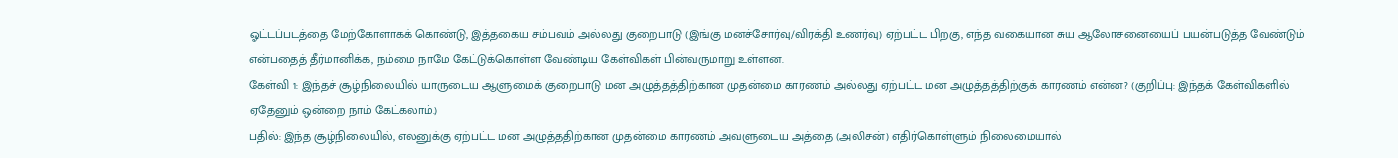ஓட்டப்படத்தை மேற்கோளாகக் கொண்டு, இத்தகைய சம்பவம் அல்லது குறைபாடு (இங்கு மனச்சோர்வு/விரக்தி உணர்வு) ஏற்பட்ட பிறகு, எந்த வகையான சுய ஆலோசனையைப் பயன்படுத்த வேண்டும் என்பதைத் தீர்மானிக்க, நம்மை நாமே கேட்டுக்கொள்ள வேண்டிய கேள்விகள் பின்வருமாறு உள்ளன.
கேள்வி 1: இந்தச் சூழ்நிலையில் யாருடைய ஆளுமைக் குறைபாடு மன அழுத்தத்திற்கான முதன்மை காரணம் அல்லது ஏற்பட்ட மன அழுத்தத்திற்குக் காரணம் என்ன? (குறிப்பு: இந்தக் கேள்விகளில் ஏதேனும் ஒன்றை நாம் கேட்கலாம்.)
பதில்: இந்த சூழ்நிலையில், எலனுக்கு ஏற்பட்ட மன அழுத்ததிற்கான முதன்மை காரணம் அவளுடைய அத்தை (அலிசன்) எதிர்கொள்ளும் நிலைமையால்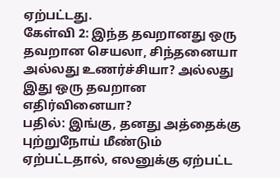ஏற்பட்டது.
கேள்வி 2: இந்த தவறானது ஒரு தவறான செயலா, சிந்தனையா அல்லது உணர்ச்சியா? அல்லது இது ஒரு தவறான எதிர்வினையா?
பதில்: இங்கு, தனது அத்தைக்கு புற்றுநோய் மீண்டும் ஏற்பட்டதால், எலனுக்கு ஏற்பட்ட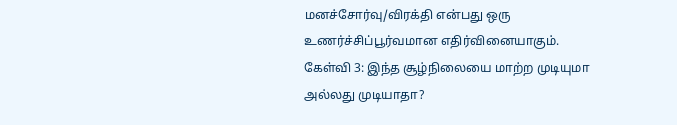மனச்சோர்வு/விரக்தி என்பது ஒரு உணர்ச்சிப்பூர்வமான எதிர்வினையாகும்.
கேள்வி 3: இந்த சூழ்நிலையை மாற்ற முடியுமா அல்லது முடியாதா?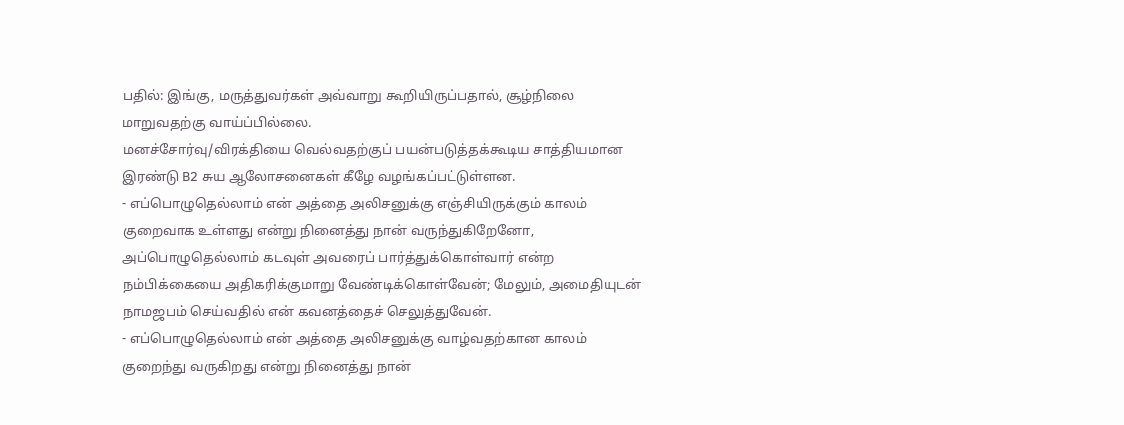பதில்: இங்கு, மருத்துவர்கள் அவ்வாறு கூறியிருப்பதால், சூழ்நிலை மாறுவதற்கு வாய்ப்பில்லை.
மனச்சோர்வு/விரக்தியை வெல்வதற்குப் பயன்படுத்தக்கூடிய சாத்தியமான இரண்டு B2 சுய ஆலோசனைகள் கீழே வழங்கப்பட்டுள்ளன.
- எப்பொழுதெல்லாம் என் அத்தை அலிசனுக்கு எஞ்சியிருக்கும் காலம் குறைவாக உள்ளது என்று நினைத்து நான் வருந்துகிறேனோ, அப்பொழுதெல்லாம் கடவுள் அவரைப் பார்த்துக்கொள்வார் என்ற நம்பிக்கையை அதிகரிக்குமாறு வேண்டிக்கொள்வேன்; மேலும், அமைதியுடன் நாமஜபம் செய்வதில் என் கவனத்தைச் செலுத்துவேன்.
- எப்பொழுதெல்லாம் என் அத்தை அலிசனுக்கு வாழ்வதற்கான காலம் குறைந்து வருகிறது என்று நினைத்து நான்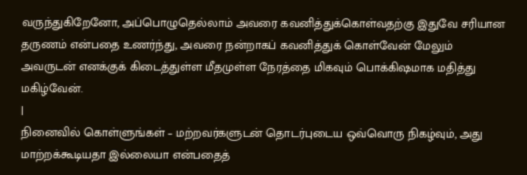வருந்துகிறேனோ, அப்பொழுதெல்லாம் அவரை கவனித்துக்கொள்வதற்கு இதுவே சரியான தருணம் என்பதை உணர்ந்து, அவரை நன்றாகப் கவனித்துக் கொள்வேன் மேலும் அவருடன் எனக்குக் கிடைத்துள்ள மீதமுள்ள நேரத்தை மிகவும் பொக்கிஷமாக மதித்து மகிழ்வேன்.
|
நினைவில் கொள்ளுங்கள் – மற்றவர்களுடன் தொடர்புடைய ஒவ்வொரு நிகழ்வும், அது மாற்றக்கூடியதா இல்லையா என்பதைத்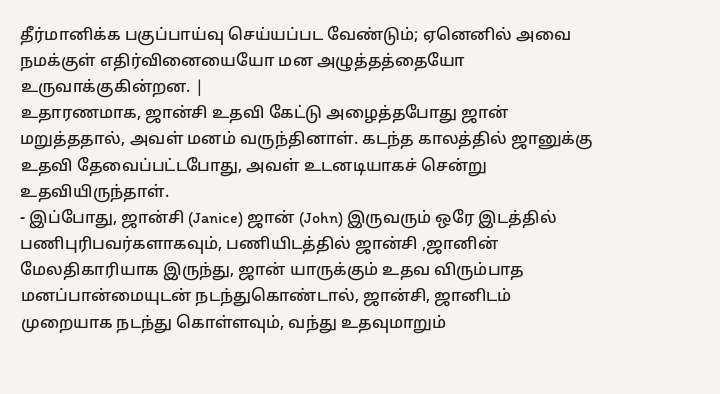தீர்மானிக்க பகுப்பாய்வு செய்யப்பட வேண்டும்; ஏனெனில் அவை நமக்குள் எதிர்வினையையோ மன அழுத்தத்தையோ உருவாக்குகின்றன. |
உதாரணமாக, ஜான்சி உதவி கேட்டு அழைத்தபோது ஜான் மறுத்ததால், அவள் மனம் வருந்தினாள். கடந்த காலத்தில் ஜானுக்கு உதவி தேவைப்பட்டபோது, அவள் உடனடியாகச் சென்று உதவியிருந்தாள்.
- இப்போது, ஜான்சி (Janice) ஜான் (John) இருவரும் ஒரே இடத்தில் பணிபுரிபவர்களாகவும், பணியிடத்தில் ஜான்சி ,ஜானின் மேலதிகாரியாக இருந்து, ஜான் யாருக்கும் உதவ விரும்பாத மனப்பான்மையுடன் நடந்துகொண்டால், ஜான்சி, ஜானிடம் முறையாக நடந்து கொள்ளவும், வந்து உதவுமாறும்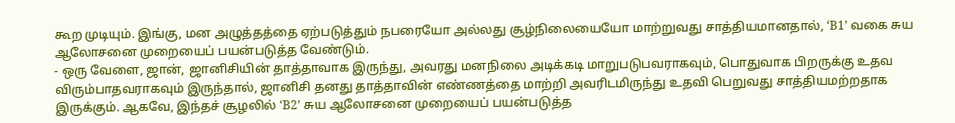கூற முடியும். இங்கு, மன அழுத்தத்தை ஏற்படுத்தும் நபரையோ அல்லது சூழ்நிலையையோ மாற்றுவது சாத்தியமானதால், ‘B1’ வகை சுய ஆலோசனை முறையைப் பயன்படுத்த வேண்டும்.
- ஒரு வேளை, ஜான், ஜானிசியின் தாத்தாவாக இருந்து, அவரது மனநிலை அடிக்கடி மாறுபடுபவராகவும், பொதுவாக பிறருக்கு உதவ விரும்பாதவராகவும் இருந்தால், ஜானிசி தனது தாத்தாவின் எண்ணத்தை மாற்றி அவரிடமிருந்து உதவி பெறுவது சாத்தியமற்றதாக இருக்கும். ஆகவே, இந்தச் சூழலில் ‘B2’ சுய ஆலோசனை முறையைப் பயன்படுத்த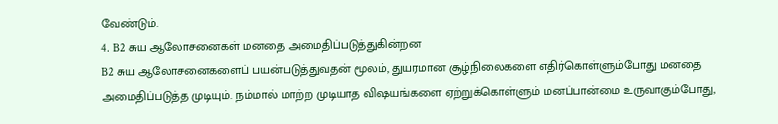வேண்டும்.
4. B2 சுய ஆலோசனைகள் மனதை அமைதிப்படுத்துகின்றன
B2 சுய ஆலோசனைகளைப் பயன்படுத்துவதன் மூலம், துயரமான சூழ்நிலைகளை எதிர்கொள்ளும்போது மனதை அமைதிப்படுத்த முடியும். நம்மால் மாற்ற முடியாத விஷயங்களை ஏற்றுக்கொள்ளும் மனப்பான்மை உருவாகும்போது,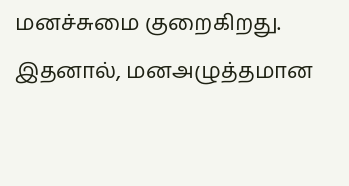மனச்சுமை குறைகிறது. இதனால், மனஅழுத்தமான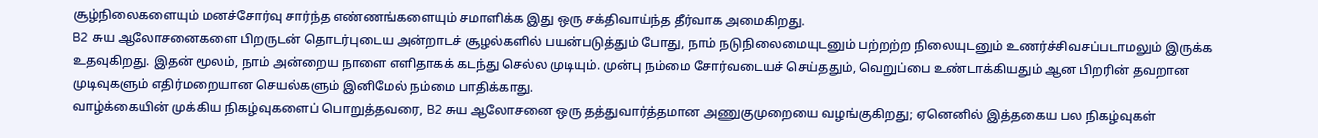சூழ்நிலைகளையும் மனச்சோர்வு சார்ந்த எண்ணங்களையும் சமாளிக்க இது ஒரு சக்திவாய்ந்த தீர்வாக அமைகிறது.
B2 சுய ஆலோசனைகளை பிறருடன் தொடர்புடைய அன்றாடச் சூழல்களில் பயன்படுத்தும் போது, நாம் நடுநிலைமையுடனும் பற்றற்ற நிலையுடனும் உணர்ச்சிவசப்படாமலும் இருக்க உதவுகிறது. இதன் மூலம், நாம் அன்றைய நாளை எளிதாகக் கடந்து செல்ல முடியும். முன்பு நம்மை சோர்வடையச் செய்ததும், வெறுப்பை உண்டாக்கியதும் ஆன பிறரின் தவறான முடிவுகளும் எதிர்மறையான செயல்களும் இனிமேல் நம்மை பாதிக்காது.
வாழ்க்கையின் முக்கிய நிகழ்வுகளைப் பொறுத்தவரை, B2 சுய ஆலோசனை ஒரு தத்துவார்த்தமான அணுகுமுறையை வழங்குகிறது; ஏனெனில் இத்தகைய பல நிகழ்வுகள்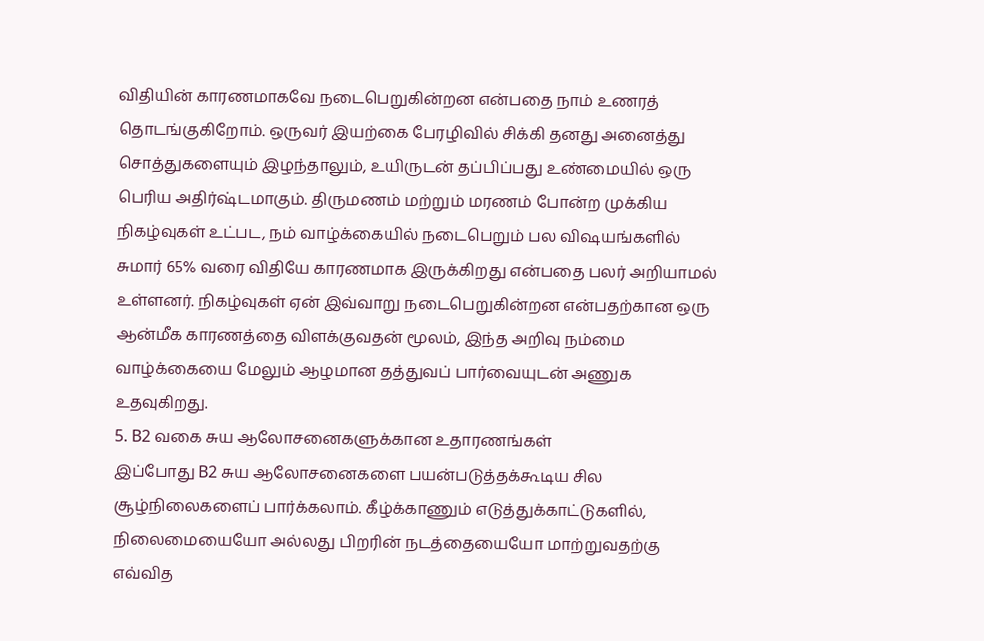விதியின் காரணமாகவே நடைபெறுகின்றன என்பதை நாம் உணரத் தொடங்குகிறோம். ஒருவர் இயற்கை பேரழிவில் சிக்கி தனது அனைத்து சொத்துகளையும் இழந்தாலும், உயிருடன் தப்பிப்பது உண்மையில் ஒரு பெரிய அதிர்ஷ்டமாகும். திருமணம் மற்றும் மரணம் போன்ற முக்கிய நிகழ்வுகள் உட்பட, நம் வாழ்க்கையில் நடைபெறும் பல விஷயங்களில் சுமார் 65% வரை விதியே காரணமாக இருக்கிறது என்பதை பலர் அறியாமல் உள்ளனர். நிகழ்வுகள் ஏன் இவ்வாறு நடைபெறுகின்றன என்பதற்கான ஒரு ஆன்மீக காரணத்தை விளக்குவதன் மூலம், இந்த அறிவு நம்மை வாழ்க்கையை மேலும் ஆழமான தத்துவப் பார்வையுடன் அணுக உதவுகிறது.
5. B2 வகை சுய ஆலோசனைகளுக்கான உதாரணங்கள்
இப்போது B2 சுய ஆலோசனைகளை பயன்படுத்தக்கூடிய சில சூழ்நிலைகளைப் பார்க்கலாம். கீழ்க்காணும் எடுத்துக்காட்டுகளில், நிலைமையையோ அல்லது பிறரின் நடத்தையையோ மாற்றுவதற்கு எவ்வித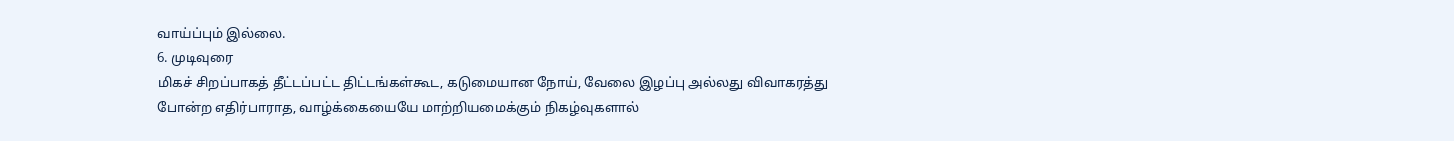வாய்ப்பும் இல்லை.
6. முடிவுரை
மிகச் சிறப்பாகத் தீட்டப்பட்ட திட்டங்கள்கூட, கடுமையான நோய், வேலை இழப்பு அல்லது விவாகரத்து போன்ற எதிர்பாராத, வாழ்க்கையையே மாற்றியமைக்கும் நிகழ்வுகளால்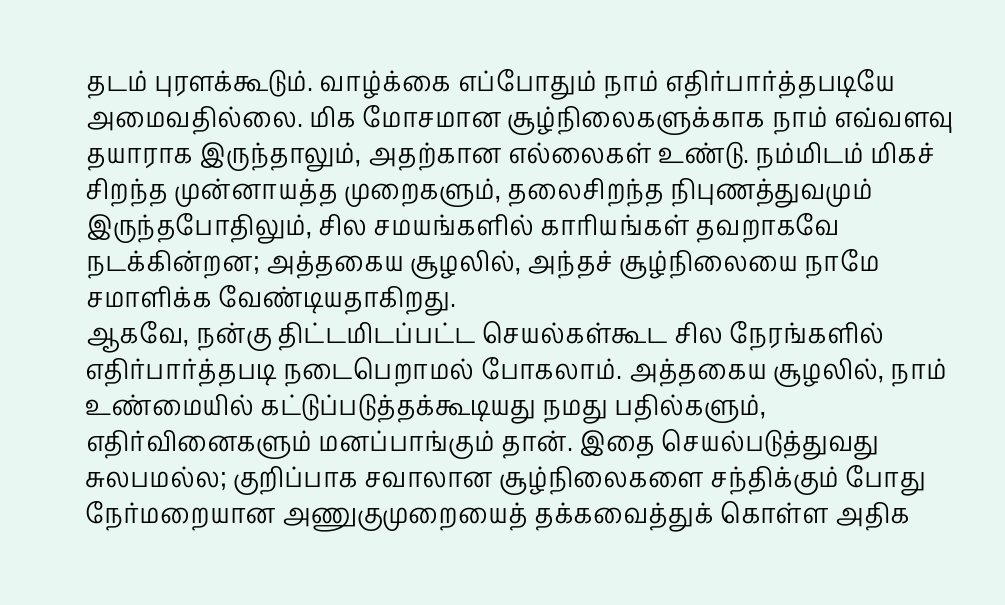தடம் புரளக்கூடும். வாழ்க்கை எப்போதும் நாம் எதிர்பார்த்தபடியே அமைவதில்லை. மிக மோசமான சூழ்நிலைகளுக்காக நாம் எவ்வளவு தயாராக இருந்தாலும், அதற்கான எல்லைகள் உண்டு. நம்மிடம் மிகச் சிறந்த முன்னாயத்த முறைகளும், தலைசிறந்த நிபுணத்துவமும் இருந்தபோதிலும், சில சமயங்களில் காரியங்கள் தவறாகவே நடக்கின்றன; அத்தகைய சூழலில், அந்தச் சூழ்நிலையை நாமே சமாளிக்க வேண்டியதாகிறது.
ஆகவே, நன்கு திட்டமிடப்பட்ட செயல்கள்கூட சில நேரங்களில் எதிர்பார்த்தபடி நடைபெறாமல் போகலாம். அத்தகைய சூழலில், நாம் உண்மையில் கட்டுப்படுத்தக்கூடியது நமது பதில்களும், எதிர்வினைகளும் மனப்பாங்கும் தான். இதை செயல்படுத்துவது சுலபமல்ல; குறிப்பாக சவாலான சூழ்நிலைகளை சந்திக்கும் போது நேர்மறையான அணுகுமுறையைத் தக்கவைத்துக் கொள்ள அதிக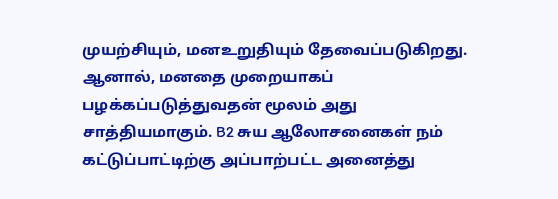முயற்சியும், மனஉறுதியும் தேவைப்படுகிறது. ஆனால், மனதை முறையாகப் பழக்கப்படுத்துவதன் மூலம் அது சாத்தியமாகும். B2 சுய ஆலோசனைகள் நம் கட்டுப்பாட்டிற்கு அப்பாற்பட்ட அனைத்து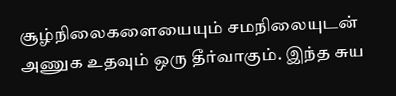சூழ்நிலைகளையையும் சமநிலையுடன் அணுக உதவும் ஒரு தீர்வாகும். இந்த சுய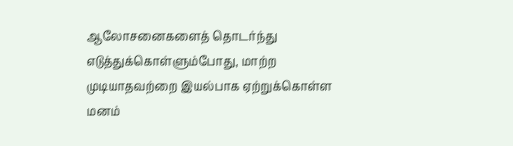ஆலோசனைகளைத் தொடர்ந்து எடுத்துக்கொள்ளும்போது, மாற்ற முடியாதவற்றை இயல்பாக ஏற்றுக்கொள்ள மனம்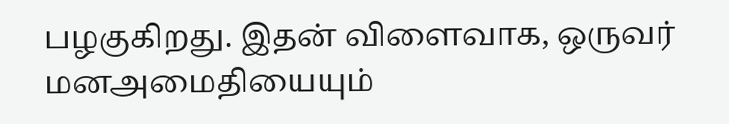பழகுகிறது. இதன் விளைவாக, ஒருவர் மனஅமைதியையும்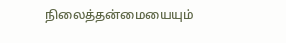நிலைத்தன்மையையும்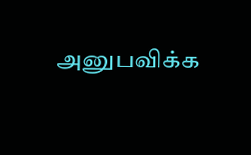அனுபவிக்க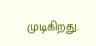முடிகிறது.